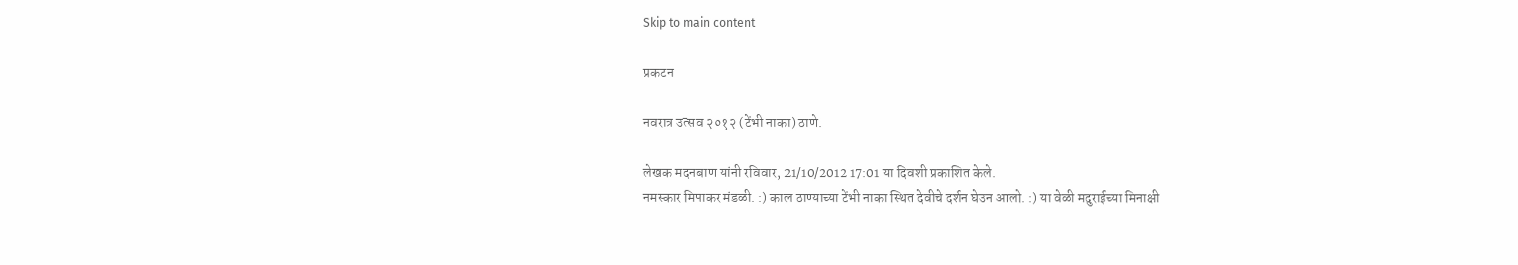Skip to main content

प्रकटन

नवरात्र उत्सव २०१२ (टेंभी नाका) ठाणे.

लेखक मदनबाण यांनी रविवार, 21/10/2012 17:01 या दिवशी प्रकाशित केले.
नमस्कार मिपाकर मंडळी. :) काल ठाण्याच्या टेंभी नाका स्थित देवीचे दर्शन घेउन आलो. :) या वेळी मदुराईच्या मिनाक्षी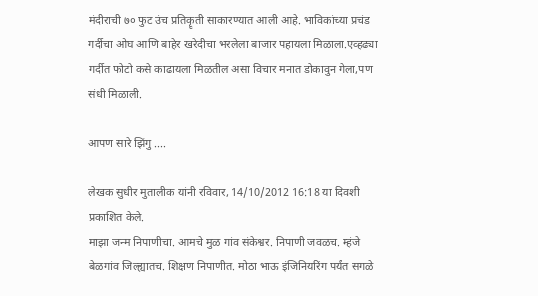मंदीराची ७० फुट उंच प्रतिकॄती साकारण्यात आली आहे. भाविकांच्या प्रचंड गर्दीचा ओघ आणि बाहेर खरेदीचा भरलेला बाजार पहायला मिळाला.एव्हढ्या गर्दीत फोटो कसे काढायला मिळतील असा विचार मनात डोकावुन गेला,पण संधी मिळाली.

आपण सारे झिंगु ....

लेखक सुधीर मुतालीक यांनी रविवार, 14/10/2012 16:18 या दिवशी प्रकाशित केले.
माझा जन्म निपाणीचा. आमचे मुळ गांव संकेश्वर. निपाणी जवळच. म्हंजे बेळगांव जिल्ह्यातच. शिक्षण निपाणीत. मोठा भाऊ इंजिनियरिंग पर्यंत सगळे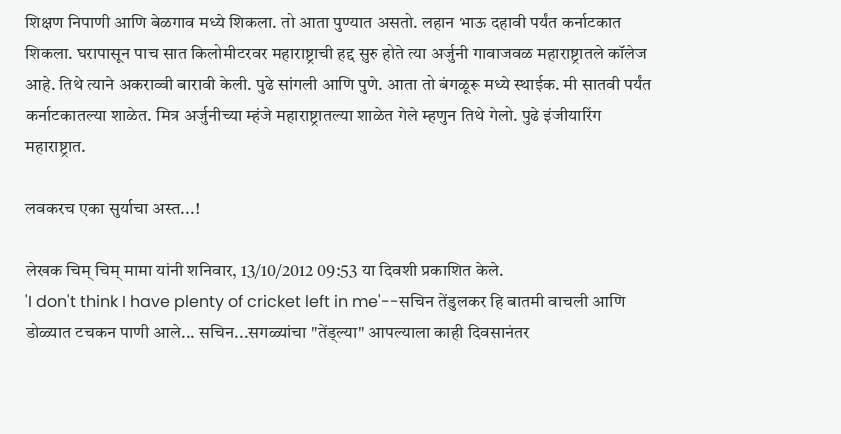शिक्षण निपाणी आणि बेळगाव मध्ये शिकला. तो आता पुण्यात असतो. लहान भाऊ दहावी पर्यंत कर्नाटकात शिकला. घरापासून पाच सात किलोमीटरवर महाराष्ट्राची हद्द सुरु होते त्या अर्जुनी गावाजवळ महाराष्ट्रातले कॉलेज आहे. तिथे त्याने अकराव्वी बारावी केली. पुढे सांगली आणि पुणे. आता तो बंगळूरू मध्ये स्थाईक. मी सातवी पर्यंत कर्नाटकातल्या शाळेत. मित्र अर्जुनीच्या म्हंजे महाराष्ट्रातल्या शाळेत गेले म्हणुन तिथे गेलो. पुढे इंजीयारिंग महाराष्ट्रात.

लवकरच एका सुर्याचा अस्त...!

लेखक चिम् चिम् मामा यांनी शनिवार, 13/10/2012 09:53 या दिवशी प्रकाशित केले.
'I don't think I have plenty of cricket left in me'--सचिन तेंडुलकर हि बातमी वाचली आणि डोळ्यात टचकन पाणी आले... सचिन...सगळ्यांचा "तेंड्ल्या" आपल्याला काही दिवसानंतर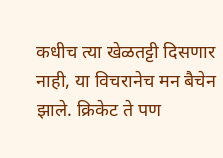कधीच त्या खेळतट्टी दिसणार नाही, या विचरानेच मन बैचेन झाले. क्रिकेट ते पण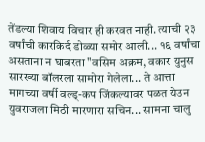तेंडल्या शिवाय विचार ही करवत नाही. त्याची २३ वर्षांची कारकिर्द डोळ्या समोर आली... १६ वर्षांचा असताना न घाबरता "वसिम अक्रम, वकार युनुस सारख्या बॉलरला सामोरा गेलेला... ते आत्ता मागच्या वर्षी वल्ड्-कप जिंकल्यावर पळत येउन युवराजला मिठी मारणारा सचिन... सामना चालु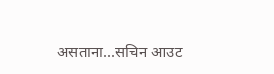असताना...सचिन आउट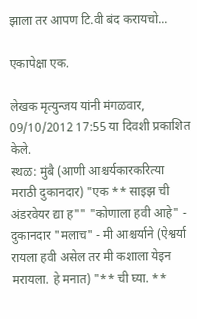झाला तर आपण टि.वी बंद करायचो...

एकापेक्षा एक.

लेखक मृत्युन्जय यांनी मंगळवार, 09/10/2012 17:55 या दिवशी प्रकाशित केले.
स्थळ: मुंबै (आणी आश्चर्यकारकरित्या मराठी दुकानदार) "एक ** साइझ ची अंडरवेयर द्या ह"" "कोणाला हवी आहे" - दुकानदार "मलाच" - मी आश्चर्याने (ऐश्वर्या रायला हवी असेल तर मी कशाला येइन मरायला. हे मनात) "** ची घ्या. **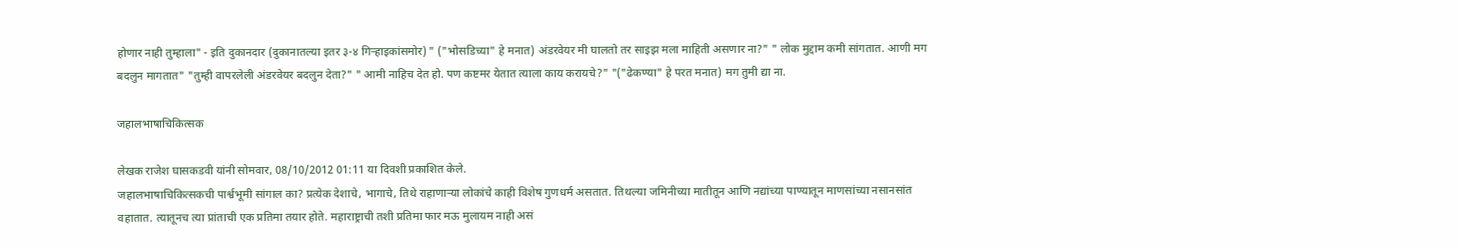होणार नाही तुम्हाला" - इति दुकानदार (दुकानातल्या इतर ३-४ गिर्‍हाइकांसमोर) " ("भोसडिच्या" हे मनात) अंडरवेयर मी घालतो तर साइझ मला माहिती असणार ना?" " लोक मुद्दाम कमी सांगतात. आणी मग बदलुन मागतात" "तुम्ही वापरलेली अंडरवेयर बदलुन देता?" " आमी नाहिच देत हो. पण कष्टमर येतात त्याला काय करायचे?" "("ढेकण्या" हे परत मनात) मग तुमी द्या ना.

जहालभाषाचिकित्सक

लेखक राजेश घासकडवी यांनी सोमवार, 08/10/2012 01:11 या दिवशी प्रकाशित केले.
जहालभाषाचिकित्सकची पार्श्वभूमी सांगाल का? प्रत्येक देशाचे, भागाचे, तिथे राहाणाऱ्या लोकांचे काही विशेष गुणधर्म असतात. तिथल्या जमिनीच्या मातीतून आणि नद्यांच्या पाण्यातून माणसांच्या नसानसांत वहातात. त्यातूनच त्या प्रांताची एक प्रतिमा तयार होते. महाराष्ट्राची तशी प्रतिमा फार मऊ मुलायम नाही असं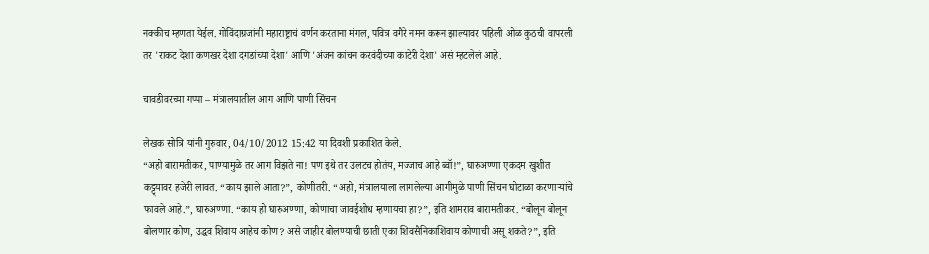नक्कीच म्हणता येईल. गोविंदाग्रजांनी महाराष्ट्राचं वर्णन करताना मंगल, पवित्र वगैरे नमन करून झाल्यावर पहिली ओळ कुठची वापरली तर 'राकट देशा कणखर देशा दगडांच्या देशा' आणि 'अंजन कांचन करवंदीच्या काटेरी देशा' असं म्हटलेलं आहे.

चावडीवरच्या गप्पा – मंत्रालयातील आग आणि पाणी सिंचन

लेखक सोत्रि यांनी गुरुवार, 04/10/2012 15:42 या दिवशी प्रकाशित केले.
“अहो बारामतीकर, पाण्यामुळे तर आग विझते ना! पण इथे तर उलटच होतंय, मज्जाच आहे ब्वॉ!”, घारुअण्णा एकदम खुशीत कट्ट्यावर हजेरी लावत. “काय झाले आता?”, कोणीतरी. “अहो, मंत्रालयाला लागलेल्या आगीमुळे पाणी सिंचन घोटाळा करणार्‍यांचे फावले आहे.”, घारुअण्णा. “काय हो घारुअण्णा, कोणाचा जावईशोध म्हणायचा हा?”, इति शामराव बारामतीकर. “बोलून बोलून बोलणार कोण, उद्धव शिवाय आहेच कोण? असे जाहीर बोलण्याची छाती एका शिवसैनिकाशिवाय कोणाची असू शकते?”, इति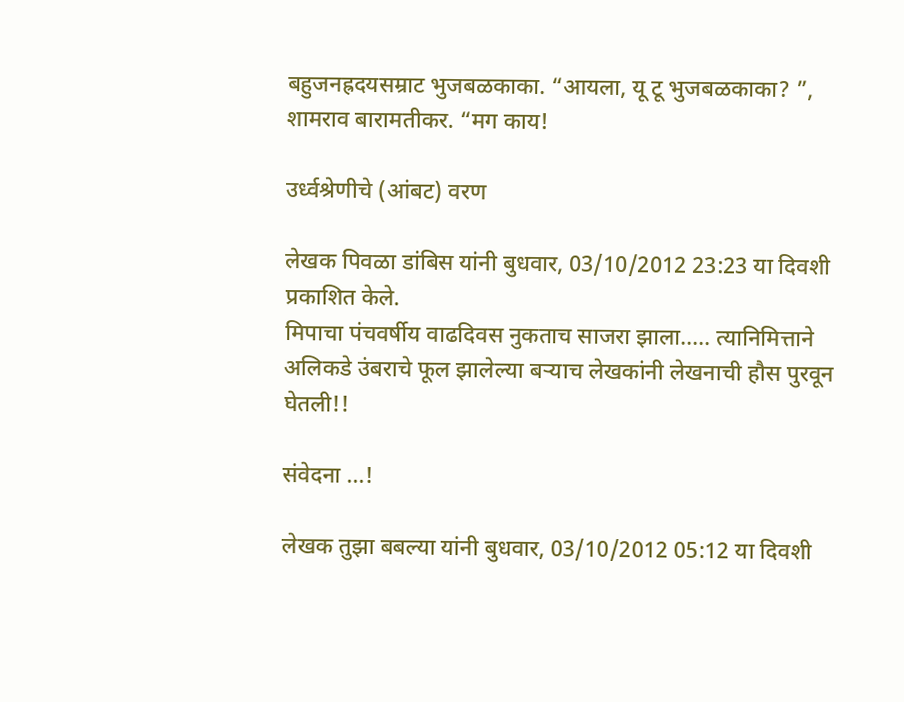बहुजनह्रदयसम्राट भुजबळकाका. “आयला, यू टू भुजबळकाका? ”, शामराव बारामतीकर. “मग काय!

उर्ध्वश्रेणीचे (आंबट) वरण

लेखक पिवळा डांबिस यांनी बुधवार, 03/10/2012 23:23 या दिवशी प्रकाशित केले.
मिपाचा पंचवर्षीय वाढदिवस नुकताच साजरा झाला..... त्यानिमित्ताने अलिकडे उंबराचे फूल झालेल्या बर्‍याच लेखकांनी लेखनाची हौस पुरवून घेतली!!

संवेदना ...!

लेखक तुझा बबल्या यांनी बुधवार, 03/10/2012 05:12 या दिवशी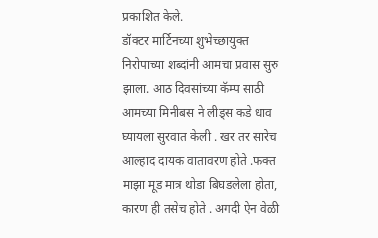प्रकाशित केले.
डॉक्टर मार्टिनच्या शुभेच्छायुक्त निरोपाच्या शब्दांनी आमचा प्रवास सुरु झाला. आठ दिवसांच्या कॅम्प साठी आमच्या मिनीबस ने लीड्स कडे धाव घ्यायला सुरवात केली . खर तर सारेच आल्हाद दायक वातावरण होते .फक्त माझा मूड मात्र थोडा बिघडलेला होता, कारण ही तसेच होते . अगदी ऐन वेळी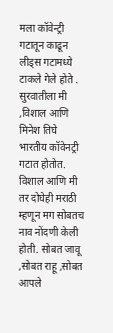मला कॉवेन्ट्री गटातून काढून लीड्स गटामध्ये टाकले गेले होते . सुरवातीला मी ,विशाल आणि मिनेश तिघे भारतीय कॉवेनट्री गटात होतोत. विशाल आणि मी तर दोघेही मराठी म्हणून मग सोबतच नाव नोंदणी केली होती. सोबत जावू ,सोबत राहू ,सोबत आपले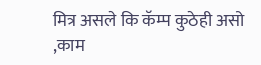मित्र असले कि कॅम्प कुठेही असो ,काम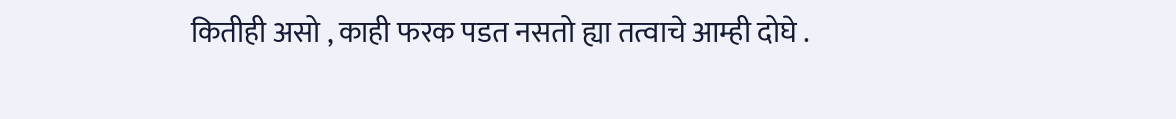कितीही असो , काही फरक पडत नसतो ह्या तत्वाचे आम्ही दोघे .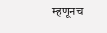म्हणूनच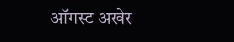ऑगस्ट अखेर